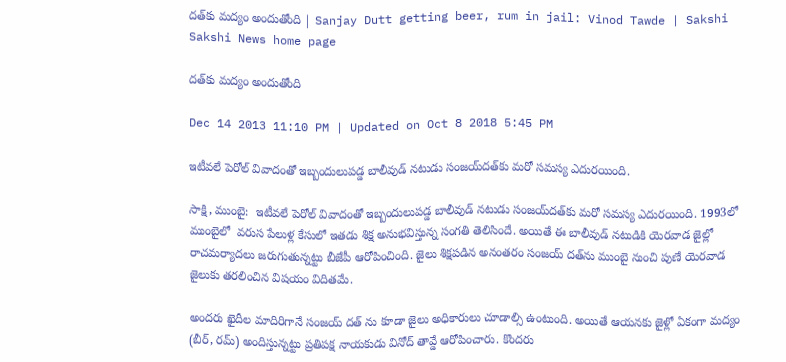దత్‌కు మద్యం అందుతోంది | Sanjay Dutt getting beer, rum in jail: Vinod Tawde | Sakshi
Sakshi News home page

దత్‌కు మద్యం అందుతోంది

Dec 14 2013 11:10 PM | Updated on Oct 8 2018 5:45 PM

ఇటీవలే పెరోల్ వివాదంతో ఇబ్బందులుపడ్డ బాలీవుడ్ నటుడు సంజయ్‌దత్‌కు మరో సమస్య ఎదురయింది.

సాక్షి, ముంబై:  ఇటీవలే పెరోల్ వివాదంతో ఇబ్బందులుపడ్డ బాలీవుడ్ నటుడు సంజయ్‌దత్‌కు మరో సమస్య ఎదురయింది. 1993లో ముంబైలో  వరుస పేలుళ్ల కేసులో ఇతడు శిక్ష అనుభవిస్తున్న సంగతి తెలిసిందే. అయితే ఈ బాలీవుడ్ నటుడికి యెరవాడ జైల్లో రాచమర్యాదలు జరుగుతున్నట్టు బీజేపీ ఆరోపించింది. జైలు శిక్షపడిన అనంతరం సంజయ్ దత్‌ను ముంబై నుంచి పుణే యెరవాడ జైలుకు తరలించిన విషయం విదితమే.

అందరు ఖైదీల మాదిరిగానే సంజయ్ దత్ ను కూడా జైలు అధికారులు చూడాల్సి ఉంటుంది. అయితే ఆయనకు జైళ్లో ఏకంగా మద్యం (బీర్, రమ్) అందిస్తున్నట్టు ప్రతిపక్ష నాయకుడు వినోద్ తావ్డే ఆరోపించారు. కొందరు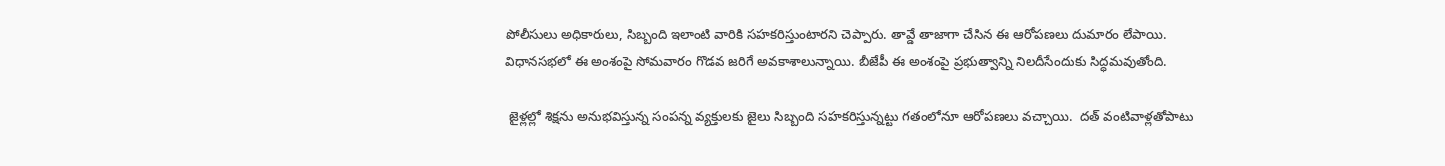పోలీసులు అధికారులు, సిబ్బంది ఇలాంటి వారికి సహకరిస్తుంటారని చెప్పారు. తావ్డే తాజాగా చేసిన ఈ ఆరోపణలు దుమారం లేపాయి. విధానసభలో ఈ అంశంపై సోమవారం గొడవ జరిగే అవకాశాలున్నాయి. బీజేపీ ఈ అంశంపై ప్రభుత్వాన్ని నిలదీసేందుకు సిద్ధమవుతోంది.

 జైళ్లల్లో శిక్షను అనుభవిస్తున్న సంపన్న వ్యక్తులకు జైలు సిబ్బంది సహకరిస్తున్నట్టు గతంలోనూ ఆరోపణలు వచ్చాయి.  దత్ వంటివాళ్లతోపాటు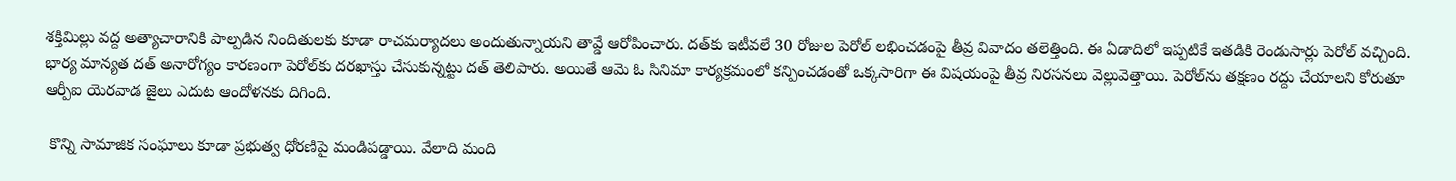శక్తిమిల్లు వద్ద అత్యాచారానికి పాల్పడిన నిందితులకు కూడా రాచమర్యాదలు అందుతున్నాయని తావ్డే ఆరోపించారు. దత్‌కు ఇటీవలే 30 రోజుల పెరోల్ లభించడంపై తీవ్ర వివాదం తలెత్తింది. ఈ ఏడాదిలో ఇప్పటికే ఇతడికి రెండుసార్లు పెరోల్ వచ్చింది. భార్య మాన్యత దత్ అనారోగ్యం కారణంగా పెరోల్‌కు దరఖాస్తు చేసుకున్నట్టు దత్ తెలిపారు. అయితే ఆమె ఓ సినిమా కార్యక్రమంలో కన్పించడంతో ఒక్కసారిగా ఈ విషయంపై తీవ్ర నిరసనలు వెల్లువెత్తాయి. పెరోల్‌ను తక్షణం రద్దు చేయాలని కోరుతూ ఆర్పీఐ యెరవాడ జైలు ఎదుట ఆందోళనకు దిగింది.

 కొన్ని సామాజిక సంఘాలు కూడా ప్రభుత్వ ధోరణిపై మండిపడ్డాయి. వేలాది మంది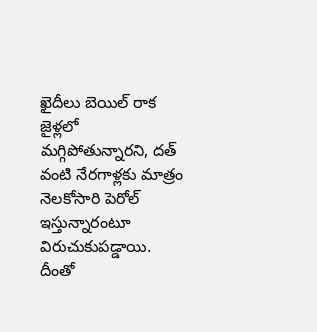ఖైదీలు బెయిల్ రాక జైళ్లలో మగ్గిపోతున్నారని, దత్ వంటి నేరగాళ్లకు మాత్రం నెలకోసారి పెరోల్ ఇస్తున్నారంటూ విరుచుకుపడ్డాయి.  దీంతో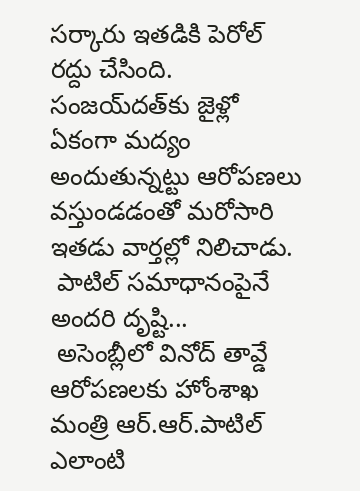సర్కారు ఇతడికి పెరోల్ రద్దు చేసింది. సంజయ్‌దత్‌కు జైళ్లో ఏకంగా మద్యం అందుతున్నట్టు ఆరోపణలు వస్తుండడంతో మరోసారి ఇతడు వార్తల్లో నిలిచాడు.
 పాటిల్ సమాధానంపైనే అందరి దృష్టి...
 అసెంబ్లీలో వినోద్ తావ్డే ఆరోపణలకు హోంశాఖ మంత్రి ఆర్.ఆర్.పాటిల్ ఎలాంటి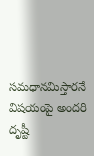సమధానమిస్తారనే విషయంపై అందరి దృష్టీ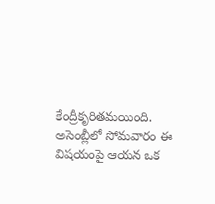కేంద్రీకృరితమయింది. అసెంబ్లీలో సోమవారం ఈ విషయంపై ఆయన ఒక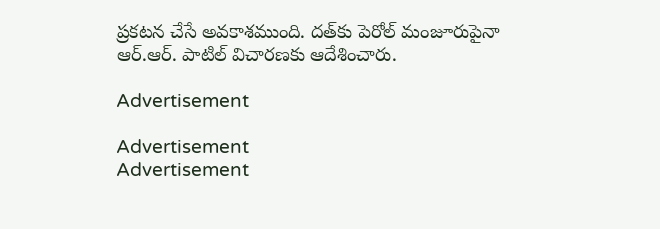ప్రకటన చేసే అవకాశముంది. దత్‌కు పెరోల్ మంజూరుపైనా ఆర్.ఆర్. పాటిల్ విచారణకు ఆదేశించారు.

Advertisement

Advertisement
Advertisement